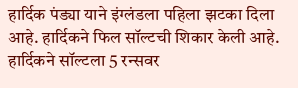हार्दिक पंड्या याने इंग्लंडला पहिला झटका दिला आहे. हार्दिकने फिल सॉल्टची शिकार केली आहे. हार्दिकने सॉल्टला 5 रन्सवर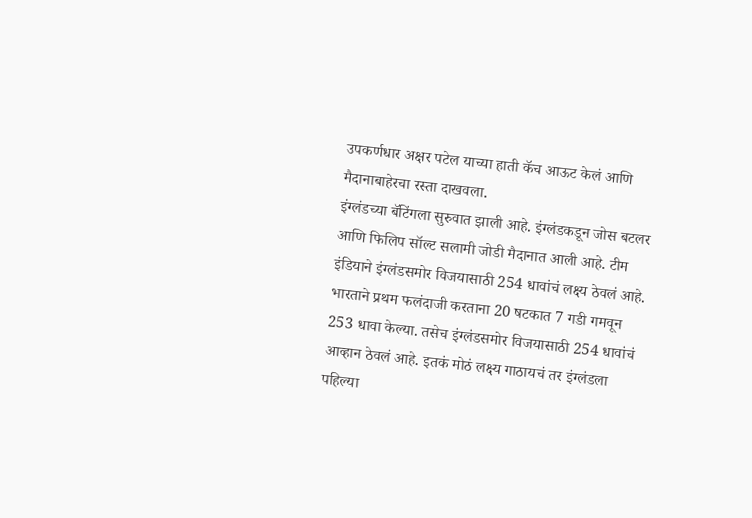उपकर्णधार अक्षर पटेल याच्या हाती कॅच आऊट केलं आणि मैदानाबाहेरचा रस्ता दाखवला.
इंग्लंडच्या बॅटिंगला सुरुवात झाली आहे. इंग्लंडकडून जोस बटलर आणि फिलिप सॉल्ट सलामी जोडी मैदानात आली आहे. टीम इंडियाने इंग्लंडसमोर विजयासाठी 254 धावांचं लक्ष्य ठेवलं आहे.
भारताने प्रथम फलंदाजी करताना 20 षटकात 7 गडी गमवून 253 धावा केल्या. तसेच इंग्लंडसमोर विजयासाठी 254 धावांचं आव्हान ठेवलं आहे. इतकं मोठं लक्ष्य गाठायचं तर इंग्लंडला पहिल्या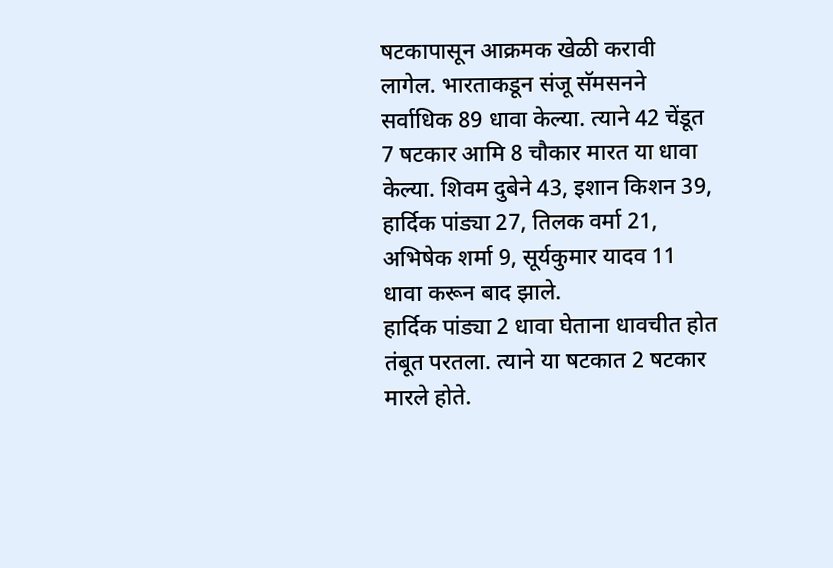षटकापासून आक्रमक खेळी करावी लागेल. भारताकडून संजू सॅमसनने सर्वाधिक 89 धावा केल्या. त्याने 42 चेंडूत 7 षटकार आमि 8 चौकार मारत या धावा केल्या. शिवम दुबेने 43, इशान किशन 39, हार्दिक पांड्या 27, तिलक वर्मा 21, अभिषेक शर्मा 9, सूर्यकुमार यादव 11 धावा करून बाद झाले.
हार्दिक पांड्या 2 धावा घेताना धावचीत होत तंबूत परतला. त्याने या षटकात 2 षटकार मारले होते.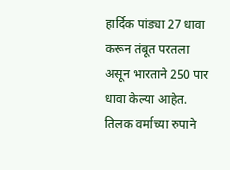हार्दिक पांड्या 27 धावा करून तंबूत परतला असून भारताने 250 पार धावा केल्या आहेत.
तिलक वर्माच्या रुपाने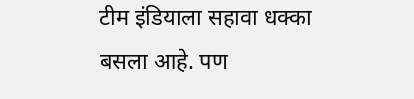टीम इंडियाला सहावा धक्का बसला आहे. पण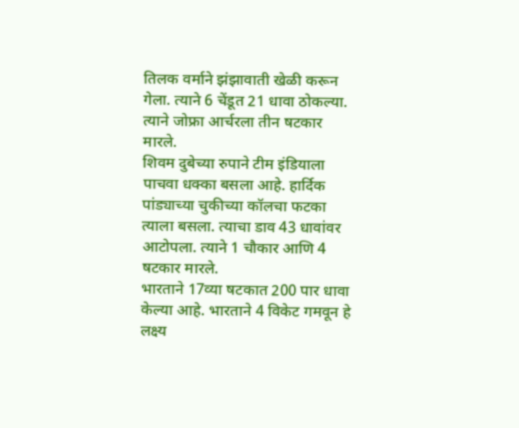तिलक वर्माने झंझावाती खेळी करून गेला. त्याने 6 चेंडूत 21 धावा ठोकल्या. त्याने जोफ्रा आर्चरला तीन षटकार मारले.
शिवम दुबेच्या रुपाने टीम इंडियाला पाचवा धक्का बसला आहे. हार्दिक पांड्याच्या चुकीच्या कॉलचा फटका त्याला बसला. त्याचा डाव 43 धावांवर आटोपला. त्याने 1 चौकार आणि 4 षटकार मारले.
भारताने 17व्या षटकात 200 पार धावा केल्या आहे. भारताने 4 विकेट गमवून हे लक्ष्य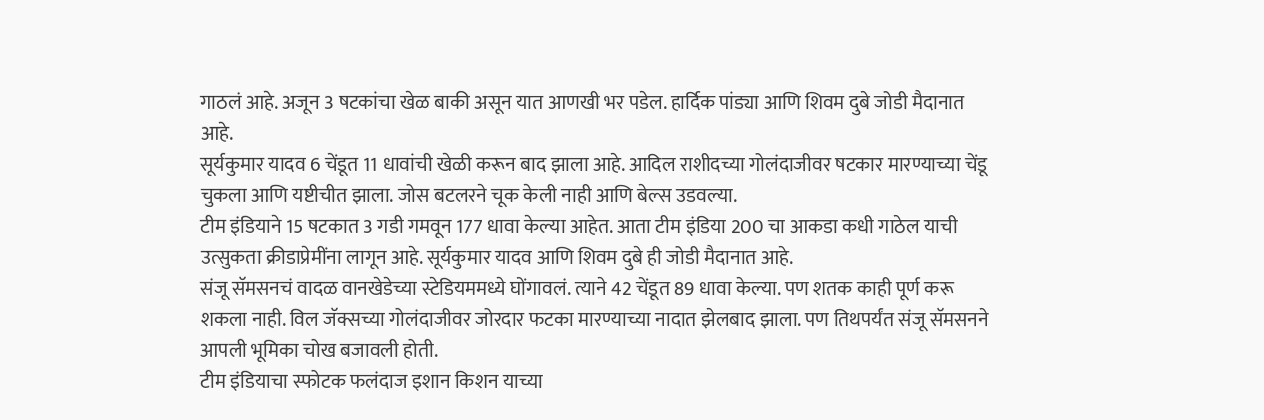गाठलं आहे. अजून 3 षटकांचा खेळ बाकी असून यात आणखी भर पडेल. हार्दिक पांड्या आणि शिवम दुबे जोडी मैदानात आहे.
सूर्यकुमार यादव 6 चेंडूत 11 धावांची खेळी करून बाद झाला आहे. आदिल राशीदच्या गोलंदाजीवर षटकार मारण्याच्या चेंडू चुकला आणि यष्टीचीत झाला. जोस बटलरने चूक केली नाही आणि बेल्स उडवल्या.
टीम इंडियाने 15 षटकात 3 गडी गमवून 177 धावा केल्या आहेत. आता टीम इंडिया 200 चा आकडा कधी गाठेल याची उत्सुकता क्रीडाप्रेमींना लागून आहे. सूर्यकुमार यादव आणि शिवम दुबे ही जोडी मैदानात आहे.
संजू सॅमसनचं वादळ वानखेडेच्या स्टेडियममध्ये घोंगावलं. त्याने 42 चेंडूत 89 धावा केल्या. पण शतक काही पूर्ण करू शकला नाही. विल जॅक्सच्या गोलंदाजीवर जोरदार फटका मारण्याच्या नादात झेलबाद झाला. पण तिथपर्यंत संजू सॅमसनने आपली भूमिका चोख बजावली होती.
टीम इंडियाचा स्फोटक फलंदाज इशान किशन याच्या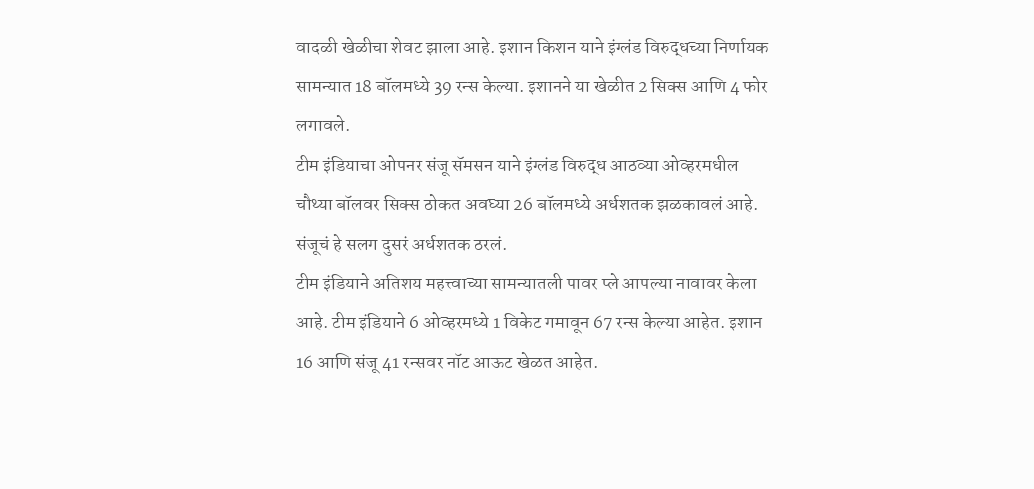वादळी खेळीचा शेवट झाला आहे. इशान किशन याने इंग्लंड विरुद्धच्या निर्णायक सामन्यात 18 बॉलमध्ये 39 रन्स केल्या. इशानने या खेळीत 2 सिक्स आणि 4 फोर लगावले.
टीम इंडियाचा ओपनर संजू सॅमसन याने इंग्लंड विरुद्ध आठव्या ओव्हरमधील चौथ्या बॉलवर सिक्स ठोकत अवघ्या 26 बॉलमध्ये अर्धशतक झळकावलं आहे. संजूचं हे सलग दुसरं अर्धशतक ठरलं.
टीम इंडियाने अतिशय महत्त्वाच्या सामन्यातली पावर प्ले आपल्या नावावर केला आहे. टीम इंडियाने 6 ओव्हरमध्ये 1 विकेट गमावून 67 रन्स केल्या आहेत. इशान 16 आणि संजू 41 रन्सवर नॉट आऊट खेळत आहेत.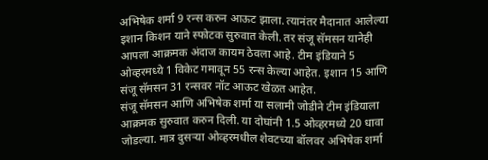अभिषेक शर्मा 9 रन्स करुन आऊट झाला. त्यानंतर मैदानात आलेल्या इशान किशन याने स्फोटक सुरुवात केली. तर संजू सॅमसन यानेही आपला आक्रमक अंदाज कायम ठेवला आहे. टीम इंडियाने 5 ओव्हरमध्ये 1 विकेट गमावून 55 रन्स केल्या आहेत. इशान 15 आणि संजू सॅमसन 31 रन्सवर नॉट आऊट खेळत आहेत.
संजू सॅमसन आणि अभिषेक शर्मा या सलामी जोडीने टीम इंडियाला आक्रमक सुरुवात करुन दिली. या दोघांनी 1.5 ओव्हरमध्ये 20 धावा जोडल्या. मात्र दुसऱ्या ओव्हरमधील शेवटच्या बॉलवर अभिषेक शर्मा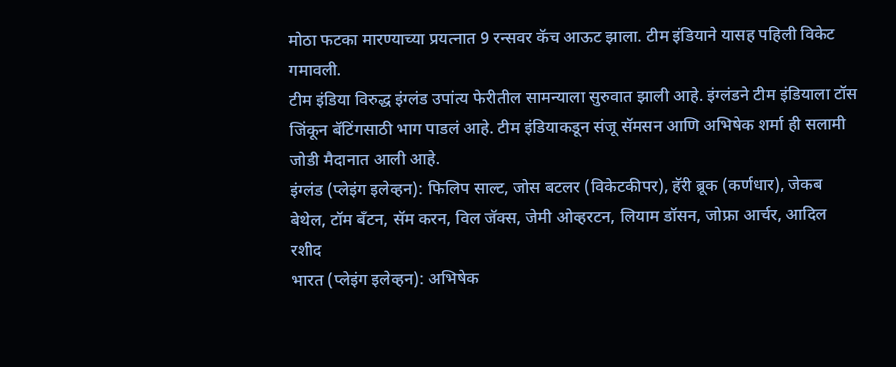मोठा फटका मारण्याच्या प्रयत्नात 9 रन्सवर कॅच आऊट झाला. टीम इंडियाने यासह पहिली विकेट गमावली.
टीम इंडिया विरुद्ध इंग्लंड उपांत्य फेरीतील सामन्याला सुरुवात झाली आहे. इंग्लंडने टीम इंडियाला टॉस जिंकून बॅटिंगसाठी भाग पाडलं आहे. टीम इंडियाकडून संजू सॅमसन आणि अभिषेक शर्मा ही सलामी जोडी मैदानात आली आहे.
इंग्लंड (प्लेइंग इलेव्हन): फिलिप साल्ट, जोस बटलर (विकेटकीपर), हॅरी ब्रूक (कर्णधार), जेकब बेथेल, टॉम बँटन, सॅम करन, विल जॅक्स, जेमी ओव्हरटन, लियाम डॉसन, जोफ्रा आर्चर, आदिल रशीद
भारत (प्लेइंग इलेव्हन): अभिषेक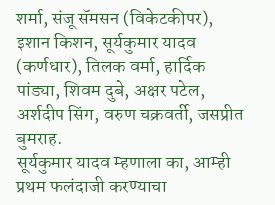शर्मा, संजू सॅमसन (विकेटकीपर), इशान किशन, सूर्यकुमार यादव (कर्णधार), तिलक वर्मा, हार्दिक पांड्या, शिवम दुबे, अक्षर पटेल, अर्शदीप सिंग, वरुण चक्रवर्ती, जसप्रीत बुमराह.
सूर्यकुमार यादव म्हणाला का, आम्ही प्रथम फलंदाजी करण्याचा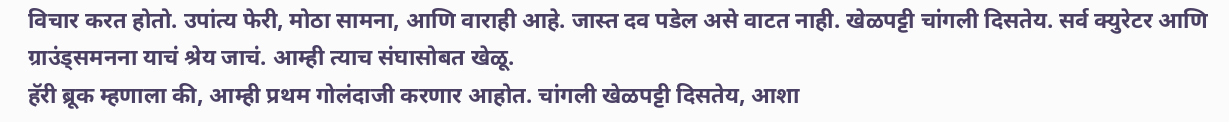विचार करत होतो. उपांत्य फेरी, मोठा सामना, आणि वाराही आहे. जास्त दव पडेल असे वाटत नाही. खेळपट्टी चांगली दिसतेय. सर्व क्युरेटर आणि ग्राउंड्समनना याचं श्रेय जाचं. आम्ही त्याच संघासोबत खेळू.
हॅरी ब्रूक म्हणाला की, आम्ही प्रथम गोलंदाजी करणार आहोत. चांगली खेळपट्टी दिसतेय, आशा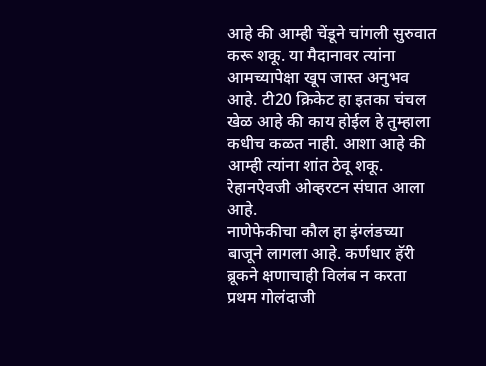आहे की आम्ही चेंडूने चांगली सुरुवात करू शकू. या मैदानावर त्यांना आमच्यापेक्षा खूप जास्त अनुभव आहे. टी20 क्रिकेट हा इतका चंचल खेळ आहे की काय होईल हे तुम्हाला कधीच कळत नाही. आशा आहे की आम्ही त्यांना शांत ठेवू शकू. रेहानऐवजी ओव्हरटन संघात आला आहे.
नाणेफेकीचा कौल हा इंग्लंडच्या बाजूने लागला आहे. कर्णधार हॅरी ब्रूकने क्षणाचाही विलंब न करता प्रथम गोलंदाजी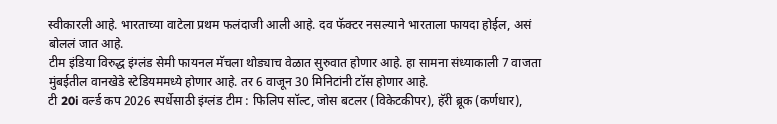स्वीकारली आहे. भारताच्या वाटेला प्रथम फलंदाजी आली आहे. दव फॅक्टर नसल्याने भारताला फायदा होईल, असं बोललं जात आहे.
टीम इंडिया विरुद्ध इंग्लंड सेमी फायनल मॅचला थोड्याच वेळात सुरुवात होणार आहे. हा सामना संध्याकाली 7 वाजता मुंबईतील वानखेडे स्टेडियममध्ये होणार आहे. तर 6 वाजून 30 मिनिटांनी टॉस होणार आहे.
टी 20i वर्ल्ड कप 2026 स्पर्धेसाठी इंग्लंड टीम : फिलिप सॉल्ट, जोस बटलर (विकेटकीपर), हॅरी ब्रूक (कर्णधार),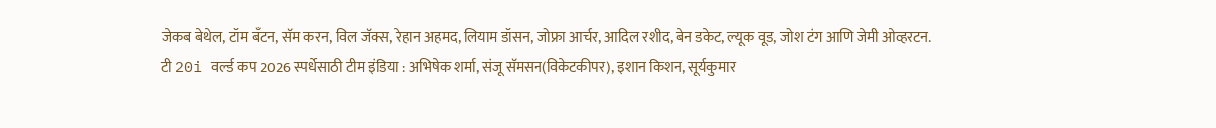जेकब बेथेल, टॉम बँटन, सॅम करन, विल जॅक्स, रेहान अहमद, लियाम डॉसन, जोफ्रा आर्चर, आदिल रशीद, बेन डकेट, ल्यूक वूड, जोश टंग आणि जेमी ओव्हरटन.
टी 20i वर्ल्ड कप 2026 स्पर्धेसाठी टीम इंडिया : अभिषेक शर्मा, संजू सॅमसन(विकेटकीपर), इशान किशन, सूर्यकुमार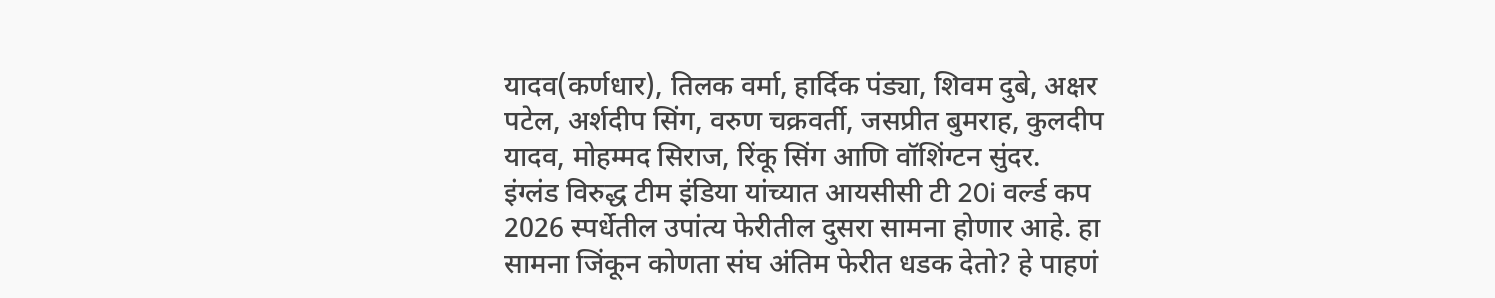यादव(कर्णधार), तिलक वर्मा, हार्दिक पंड्या, शिवम दुबे, अक्षर पटेल, अर्शदीप सिंग, वरुण चक्रवर्ती, जसप्रीत बुमराह, कुलदीप यादव, मोहम्मद सिराज, रिंकू सिंग आणि वॉशिंग्टन सुंदर.
इंग्लंड विरुद्ध टीम इंडिया यांच्यात आयसीसी टी 20i वर्ल्ड कप 2026 स्पर्धेतील उपांत्य फेरीतील दुसरा सामना होणार आहे. हा सामना जिंकून कोणता संघ अंतिम फेरीत धडक देतो? हे पाहणं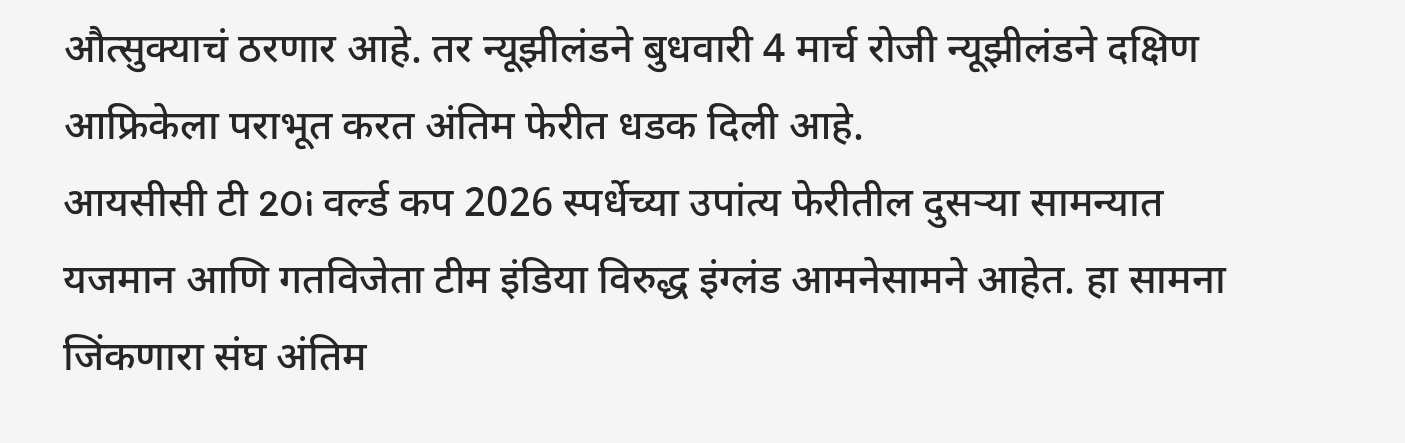औत्सुक्याचं ठरणार आहे. तर न्यूझीलंडने बुधवारी 4 मार्च रोजी न्यूझीलंडने दक्षिण आफ्रिकेला पराभूत करत अंतिम फेरीत धडक दिली आहे.
आयसीसी टी 20i वर्ल्ड कप 2026 स्पर्धेच्या उपांत्य फेरीतील दुसऱ्या सामन्यात यजमान आणि गतविजेता टीम इंडिया विरुद्ध इंग्लंड आमनेसामने आहेत. हा सामना जिंकणारा संघ अंतिम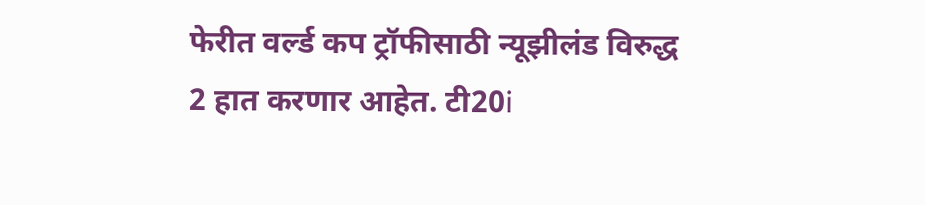फेरीत वर्ल्ड कप ट्रॉफीसाठी न्यूझीलंड विरुद्ध 2 हात करणार आहेत. टी20i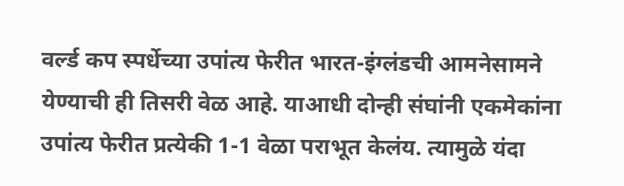वर्ल्ड कप स्पर्धेच्या उपांत्य फेरीत भारत-इंग्लंडची आमनेसामने येण्याची ही तिसरी वेळ आहे. याआधी दोन्ही संघांनी एकमेकांना उपांत्य फेरीत प्रत्येकी 1-1 वेळा पराभूत केलंय. त्यामुळे यंदा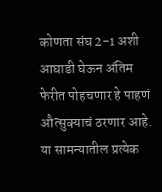कोणता संघ 2-1 अशी आघाडी घेऊन अंतिम फेरीत पोहचणार हे पाहणं औत्सुक्याचं ठरणार आहे. या सामन्यातील प्रत्येक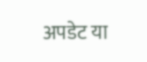अपडेट या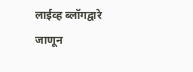लाईव्ह ब्लॉगद्वारे जाणून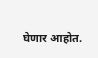घेणार आहोत.